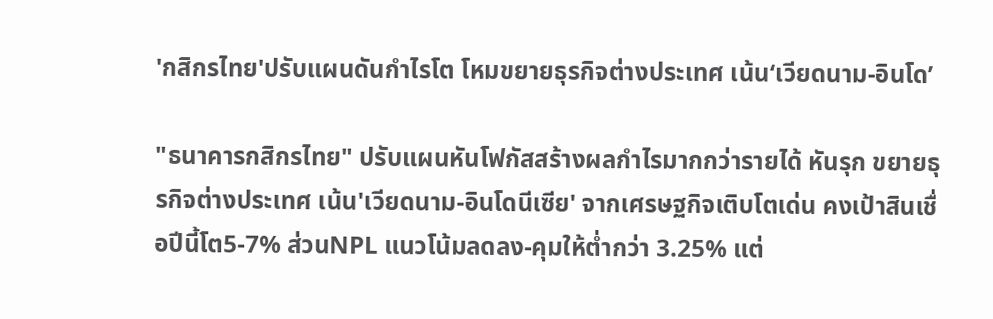'กสิกรไทย'ปรับแผนดันกำไรโต โหมขยายธุรกิจต่างประเทศ เน้น‘เวียดนาม-อินโด’

"ธนาคารกสิกรไทย" ปรับแผนหันโฟกัสสร้างผลกำไรมากกว่ารายได้ หันรุก ขยายธุรกิจต่างประเทศ เน้น'เวียดนาม-อินโดนีเซีย' จากเศรษฐกิจเติบโตเด่น คงเป้าสินเชื่อปีนี้โต5-7% ส่วนNPL แนวโน้มลดลง-คุมให้ต่ำกว่า 3.25% แต่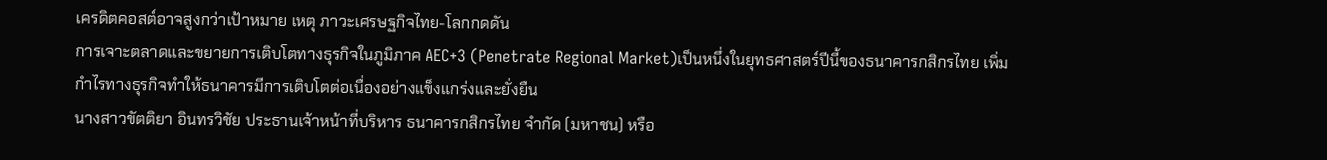เครดิตคอสต์อาจสูงกว่าเป้าหมาย เหตุ ภาวะเศรษฐกิจไทย-โลกกดดัน
การเจาะตลาดและขยายการเติบโตทางธุรกิจในภูมิภาค AEC+3 (Penetrate Regional Market)เป็นหนึ่งในยุทธศาสตร์ปีนี้ของธนาคารกสิกรไทย เพิ่มกำไรทางธุรกิจทำให้ธนาคารมีการเติบโตต่อเนื่องอย่างแข็งแกร่งและยั่งยืน
นางสาวขัตติยา อินทรวิชัย ประธานเจ้าหน้าที่บริหาร ธนาคารกสิกรไทย จำกัด (มหาชน) หรือ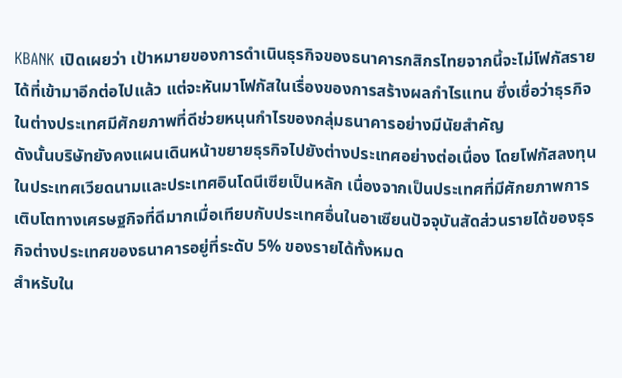KBANK เปิดเผยว่า เป้าหมายของการดำเนินธุรกิจของธนาคารกสิกรไทยจากนี้จะไม่โฟกัสรายได้ที่เข้ามาอีกต่อไปแล้ว แต่จะหันมาโฟกัสในเรื่องของการสร้างผลกำไรแทน ซึ่งเชื่อว่าธุรกิจในต่างประเทศมีศักยภาพที่ดีช่วยหนุนกำไรของกลุ่มธนาคารอย่างมีนัยสำคัญ
ดังนั้นบริษัทยังคงแผนเดินหน้าขยายธุรกิจไปยังต่างประเทศอย่างต่อเนื่อง โดยโฟกัสลงทุนในประเทศเวียดนามและประเทศอินโดนีเซียเป็นหลัก เนื่องจากเป็นประเทศที่มีศักยภาพการเติบโตทางเศรษฐกิจที่ดีมากเมื่อเทียบกับประเทศอื่นในอาเซียนปัจจุบันสัดส่วนรายได้ของธุรกิจต่างประเทศของธนาคารอยู่ที่ระดับ 5% ของรายได้ทั้งหมด
สำหรับใน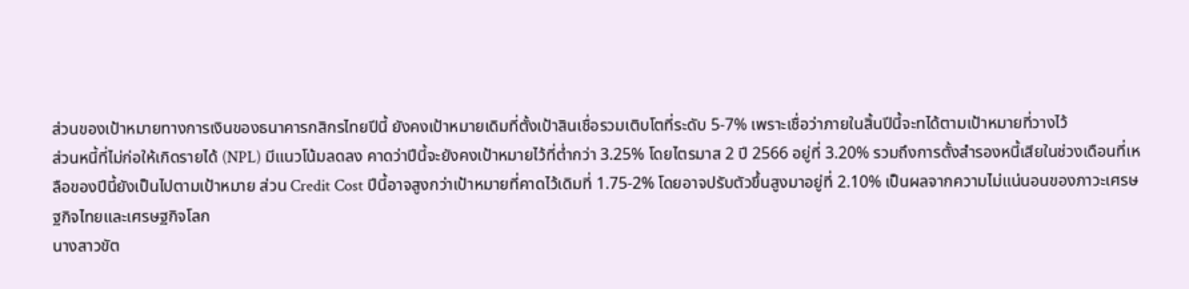ส่วนของเป้าหมายทางการเงินของธนาคารกสิกรไทยปีนี้ ยังคงเป้าหมายเดิมที่ตั้งเป้าสินเชื่อรวมเติบโตที่ระดับ 5-7% เพราะเชื่อว่าภายในสิ้นปีนี้จะทได้ตามเป้าหมายที่วางไว้
ส่วนหนี้ที่ไม่ก่อให้เกิดรายได้ (NPL) มีแนวโน้มลดลง คาดว่าปีนี้จะยังคงเป้าหมายไว้ที่ต่ำกว่า 3.25% โดยไตรมาส 2 ปี 2566 อยู่ที่ 3.20% รวมถึงการตั้งสำรองหนี้เสียในช่วงเดือนที่เหลือของปีนี้ยังเป็นไปตามเป้าหมาย ส่วน Credit Cost ปีนี้อาจสูงกว่าเป้าหมายที่คาดไว้เดิมที่ 1.75-2% โดยอาจปรับตัวขึ้นสูงมาอยู่ที่ 2.10% เป็นผลจากความไม่แน่นอนของภาวะเศรษฐกิจไทยและเศรษฐกิจโลก
นางสาวขัต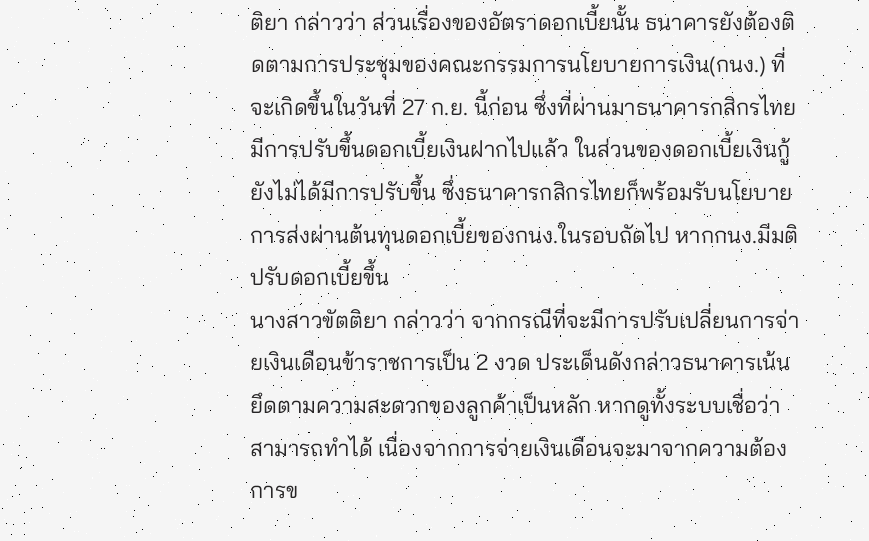ติยา กล่าวว่า ส่วนเรื่องของอัตราดอกเบี้ยนั้น ธนาคารยังต้องติดตามการประชุมของคณะกรรมการนโยบายการเงิน(กนง.) ที่จะเกิดขึ้นในวันที่ 27 ก.ย. นี้ก่อน ซึ่งที่ผ่านมาธนาคารกสิกรไทยมีการปรับขึ้นดอกเบี้ยเงินฝากไปแล้ว ในส่วนของดอกเบี้ยเงินกู้ยังไม่ได้มีการปรับขึ้น ซึ่งธนาคารกสิกรไทยก็พร้อมรับนโยบายการส่งผ่านต้นทุนดอกเบี้ยของกนง.ในรอบถัดไป หากกนง.มีมติปรับดอกเบี้ยขึ้น
นางสาวขัตติยา กล่าวว่า จากกรณีที่จะมีการปรับเปลี่ยนการจ่ายเงินเดือนข้าราชการเป็น 2 งวด ประเด็นดังกล่าวธนาคารเน้นยึดตามความสะดวกของลูกค้าเป็นหลัก หากดูทั้งระบบเชื่อว่าสามารถทำได้ เนื่องจากการจ่ายเงินเดือนจะมาจากความต้องการข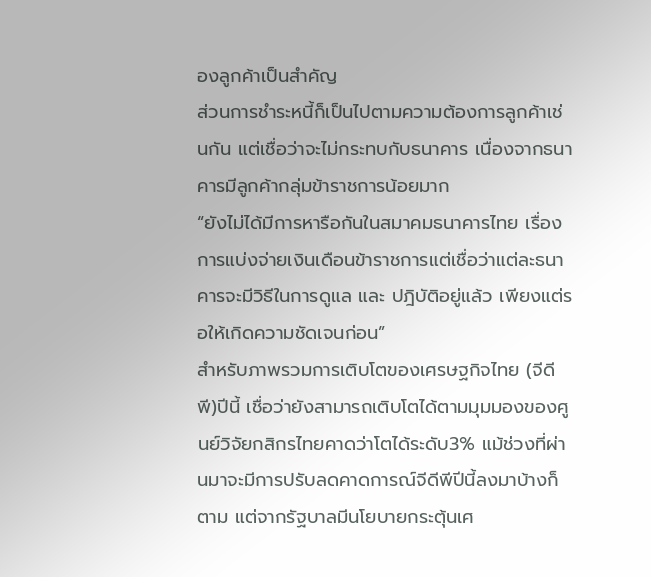องลูกค้าเป็นสำคัญ
ส่วนการชำระหนี้ก็เป็นไปตามความต้องการลูกค้าเช่นกัน แต่เชื่อว่าจะไม่กระทบกับธนาคาร เนื่องจากธนาคารมีลูกค้ากลุ่มข้าราชการน้อยมาก
“ยังไม่ได้มีการหารือกันในสมาคมธนาคารไทย เรื่องการแบ่งจ่ายเงินเดือนข้าราชการแต่เชื่อว่าแต่ละธนาคารจะมีวิธีในการดูแล และ ปฎิบัติอยู่แล้ว เพียงแต่รอให้เกิดความชัดเจนก่อน”
สำหรับภาพรวมการเติบโตของเศรษฐกิจไทย (จีดีพี)ปีนี้ เชื่อว่ายังสามารถเติบโตได้ตามมุมมองของศูนย์วิจัยกสิกรไทยคาดว่าโตได้ระดับ3% แม้ช่วงที่ผ่านมาจะมีการปรับลดคาดการณ์จีดีพีปีนี้ลงมาบ้างก็ตาม แต่จากรัฐบาลมีนโยบายกระตุ้นเศ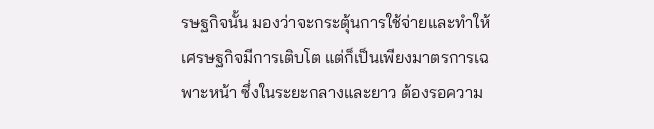รษฐกิจนั้น มองว่าจะกระตุ้นการใช้จ่ายและทำให้เศรษฐกิจมีการเติบโต แต่ก็เป็นเพียงมาตรการเฉพาะหน้า ซึ่งในระยะกลางและยาว ต้องรอความ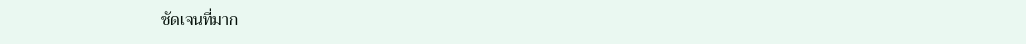ชัดเจนที่มาก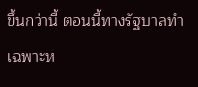ขึ้นกว่านี้ ตอนนี้ทางรัฐบาลทำเฉพาะห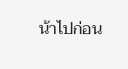น้าไปก่อน